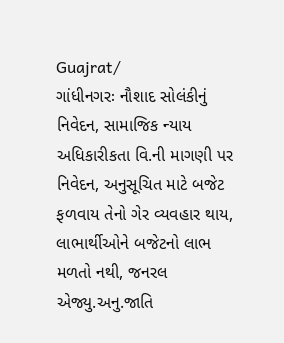Guajrat/
ગાંધીનગરઃ નૌશાદ સોલંકીનું નિવેદન, સામાજિક ન્યાય અધિકારીકતા વિ.ની માગણી પર નિવેદન, અનુસૂચિત માટે બજેટ ફળવાય તેનો ગેર વ્યવહાર થાય, લાભાર્થીઓને બજેટનો લાભ મળતો નથી, જનરલ એજ્યુ.અનુ.જાતિ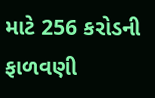માટે 256 કરોડની ફાળવણી